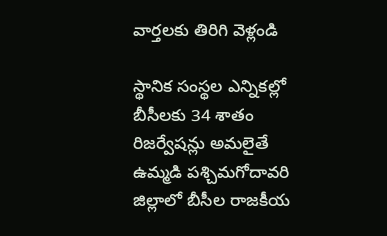వార్తలకు తిరిగి వెళ్లండి

స్థానిక సంస్థల ఎన్నికల్లో బీసీలకు 34 శాతం రిజర్వేషన్లు అమలైతే ఉమ్మడి పశ్చిమగోదావరి జిల్లాలో బీసీల రాజకీయ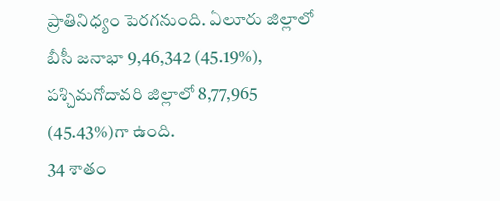ప్రాతినిధ్యం పెరగనుంది. ఏలూరు జిల్లాలో బీసీ జనాభా 9,46,342 (45.19%), పశ్చిమగోదావరి జిల్లాలో 8,77,965 (45.43%)గా ఉంది.
34 శాతం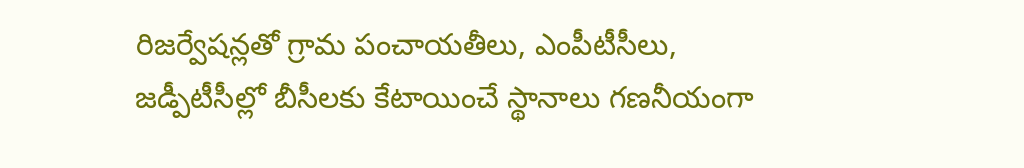రిజర్వేషన్లతో గ్రామ పంచాయతీలు, ఎంపీటీసీలు, జడ్పీటీసీల్లో బీసీలకు కేటాయించే స్థానాలు గణనీయంగా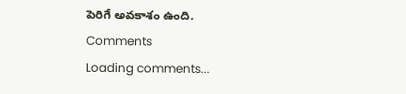పెరిగే అవకాశం ఉంది.
Comments
Loading comments...